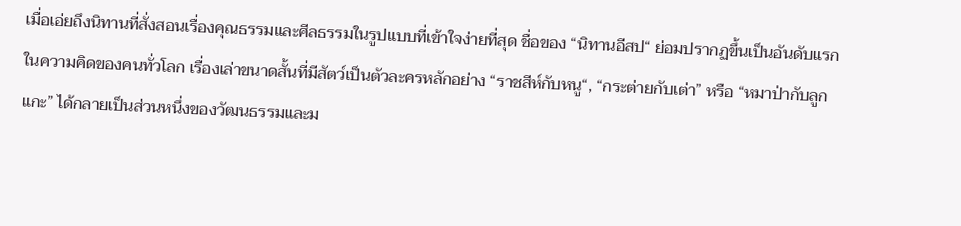เมื่อเอ่ยถึงนิทานที่สั่งสอนเรื่องคุณธรรมและศีลธรรมในรูปแบบที่เข้าใจง่ายที่สุด ชื่อของ “นิทานอีสป“ ย่อมปรากฏขึ้นเป็นอันดับแรกในความคิดของคนทั่วโลก เรื่องเล่าขนาดสั้นที่มีสัตว์เป็นตัวละครหลักอย่าง “ราชสีห์กับหนู“, “กระต่ายกับเต่า” หรือ “หมาป่ากับลูกแกะ” ได้กลายเป็นส่วนหนึ่งของวัฒนธรรมและม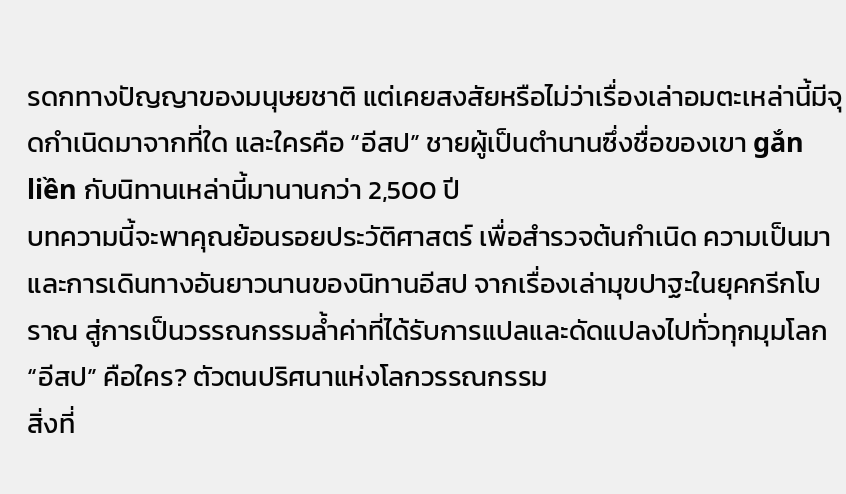รดกทางปัญญาของมนุษยชาติ แต่เคยสงสัยหรือไม่ว่าเรื่องเล่าอมตะเหล่านี้มีจุดกำเนิดมาจากที่ใด และใครคือ “อีสป” ชายผู้เป็นตำนานซึ่งชื่อของเขา gắn liền กับนิทานเหล่านี้มานานกว่า 2,500 ปี
บทความนี้จะพาคุณย้อนรอยประวัติศาสตร์ เพื่อสำรวจต้นกำเนิด ความเป็นมา และการเดินทางอันยาวนานของนิทานอีสป จากเรื่องเล่ามุขปาฐะในยุคกรีกโบราณ สู่การเป็นวรรณกรรมล้ำค่าที่ได้รับการแปลและดัดแปลงไปทั่วทุกมุมโลก
“อีสป” คือใคร? ตัวตนปริศนาแห่งโลกวรรณกรรม
สิ่งที่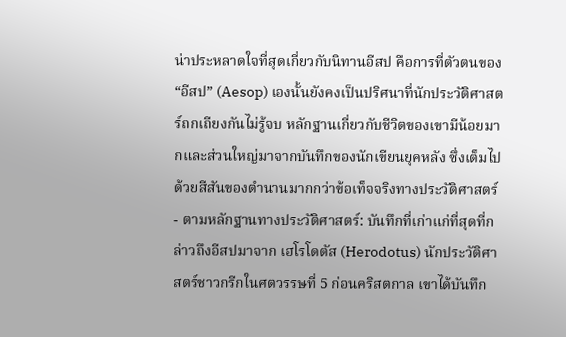น่าประหลาดใจที่สุดเกี่ยวกับนิทานอีสป คือการที่ตัวตนของ “อีสป” (Aesop) เองนั้นยังคงเป็นปริศนาที่นักประวัติศาสตร์ถกเถียงกันไม่รู้จบ หลักฐานเกี่ยวกับชีวิตของเขามีน้อยมากและส่วนใหญ่มาจากบันทึกของนักเขียนยุคหลัง ซึ่งเต็มไปด้วยสีสันของตำนานมากกว่าข้อเท็จจริงทางประวัติศาสตร์
- ตามหลักฐานทางประวัติศาสตร์: บันทึกที่เก่าแก่ที่สุดที่กล่าวถึงอีสปมาจาก เฮโรโดตัส (Herodotus) นักประวัติศาสตร์ชาวกรีกในศตวรรษที่ 5 ก่อนคริสตกาล เขาได้บันทึก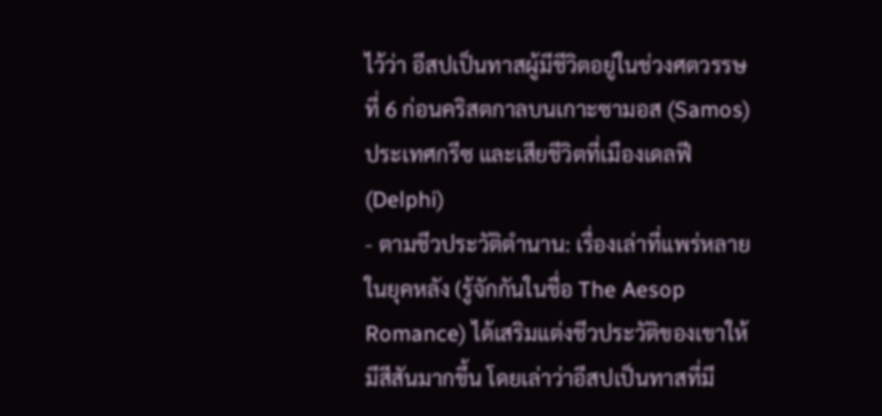ไว้ว่า อีสปเป็นทาสผู้มีชีวิตอยู่ในช่วงศตวรรษที่ 6 ก่อนคริสตกาลบนเกาะซามอส (Samos) ประเทศกรีซ และเสียชีวิตที่เมืองเดลฟี (Delphi)
- ตามชีวประวัติตำนาน: เรื่องเล่าที่แพร่หลายในยุคหลัง (รู้จักกันในชื่อ The Aesop Romance) ได้เสริมแต่งชีวประวัติของเขาให้มีสีสันมากขึ้น โดยเล่าว่าอีสปเป็นทาสที่มี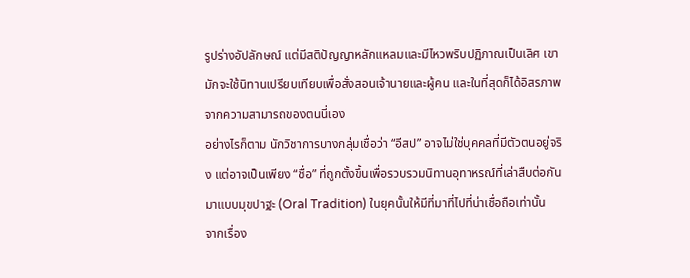รูปร่างอัปลักษณ์ แต่มีสติปัญญาหลักแหลมและมีไหวพริบปฏิภาณเป็นเลิศ เขามักจะใช้นิทานเปรียบเทียบเพื่อสั่งสอนเจ้านายและผู้คน และในที่สุดก็ได้อิสรภาพจากความสามารถของตนนี่เอง
อย่างไรก็ตาม นักวิชาการบางกลุ่มเชื่อว่า “อีสป” อาจไม่ใช่บุคคลที่มีตัวตนอยู่จริง แต่อาจเป็นเพียง “ชื่อ” ที่ถูกตั้งขึ้นเพื่อรวบรวมนิทานอุทาหรณ์ที่เล่าสืบต่อกันมาแบบมุขปาฐะ (Oral Tradition) ในยุคนั้นให้มีที่มาที่ไปที่น่าเชื่อถือเท่านั้น
จากเรื่อง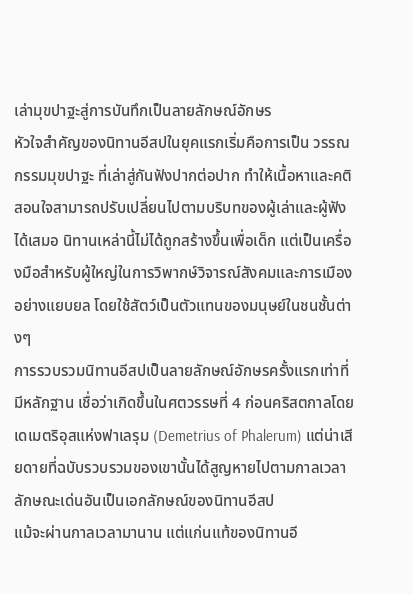เล่ามุขปาฐะสู่การบันทึกเป็นลายลักษณ์อักษร
หัวใจสำคัญของนิทานอีสปในยุคแรกเริ่มคือการเป็น วรรณกรรมมุขปาฐะ ที่เล่าสู่กันฟังปากต่อปาก ทำให้เนื้อหาและคติสอนใจสามารถปรับเปลี่ยนไปตามบริบทของผู้เล่าและผู้ฟังได้เสมอ นิทานเหล่านี้ไม่ได้ถูกสร้างขึ้นเพื่อเด็ก แต่เป็นเครื่องมือสำหรับผู้ใหญ่ในการวิพากษ์วิจารณ์สังคมและการเมืองอย่างแยบยล โดยใช้สัตว์เป็นตัวแทนของมนุษย์ในชนชั้นต่างๆ
การรวบรวมนิทานอีสปเป็นลายลักษณ์อักษรครั้งแรกเท่าที่มีหลักฐาน เชื่อว่าเกิดขึ้นในศตวรรษที่ 4 ก่อนคริสตกาลโดย เดเมตริอุสแห่งฟาเลรุม (Demetrius of Phalerum) แต่น่าเสียดายที่ฉบับรวบรวมของเขานั้นได้สูญหายไปตามกาลเวลา
ลักษณะเด่นอันเป็นเอกลักษณ์ของนิทานอีสป
แม้จะผ่านกาลเวลามานาน แต่แก่นแท้ของนิทานอี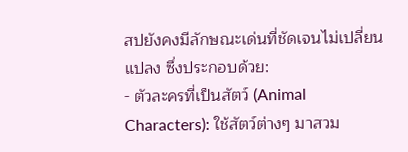สปยังคงมีลักษณะเด่นที่ชัดเจนไม่เปลี่ยนแปลง ซึ่งประกอบด้วย:
- ตัวละครที่เป็นสัตว์ (Animal Characters): ใช้สัตว์ต่างๆ มาสวม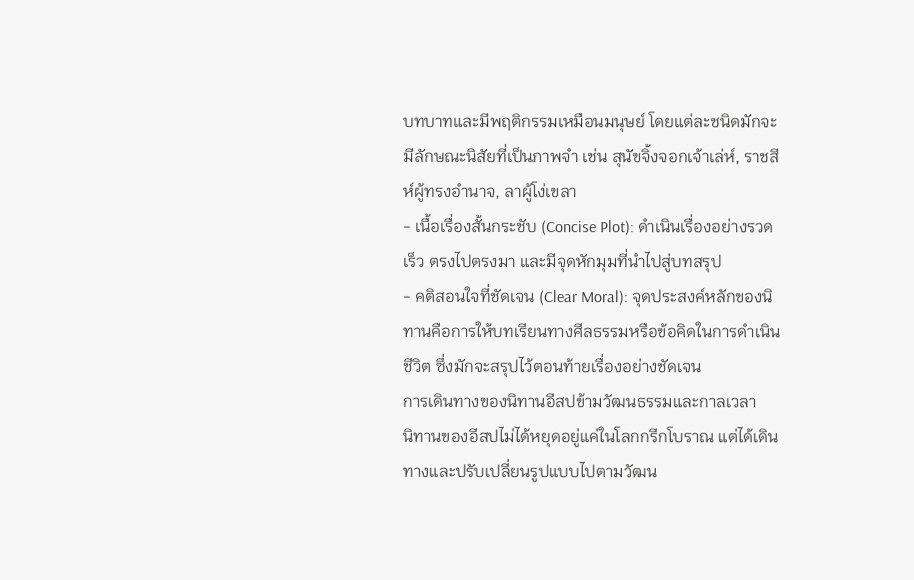บทบาทและมีพฤติกรรมเหมือนมนุษย์ โดยแต่ละชนิดมักจะมีลักษณะนิสัยที่เป็นภาพจำ เช่น สุนัขจิ้งจอกเจ้าเล่ห์, ราชสีห์ผู้ทรงอำนาจ, ลาผู้โง่เขลา
- เนื้อเรื่องสั้นกระชับ (Concise Plot): ดำเนินเรื่องอย่างรวดเร็ว ตรงไปตรงมา และมีจุดหักมุมที่นำไปสู่บทสรุป
- คติสอนใจที่ชัดเจน (Clear Moral): จุดประสงค์หลักของนิทานคือการให้บทเรียนทางศีลธรรมหรือข้อคิดในการดำเนินชีวิต ซึ่งมักจะสรุปไว้ตอนท้ายเรื่องอย่างชัดเจน
การเดินทางของนิทานอีสปข้ามวัฒนธรรมและกาลเวลา
นิทานของอีสปไม่ได้หยุดอยู่แค่ในโลกกรีกโบราณ แต่ได้เดินทางและปรับเปลี่ยนรูปแบบไปตามวัฒน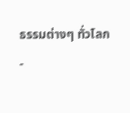ธรรมต่างๆ ทั่วโลก
-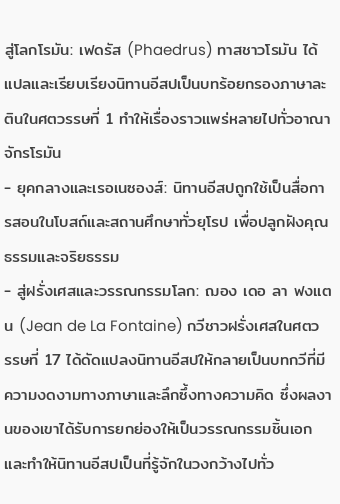สู่โลกโรมัน: เฟดรัส (Phaedrus) ทาสชาวโรมัน ได้แปลและเรียบเรียงนิทานอีสปเป็นบทร้อยกรองภาษาละตินในศตวรรษที่ 1 ทำให้เรื่องราวแพร่หลายไปทั่วอาณาจักรโรมัน
- ยุคกลางและเรอเนซองส์: นิทานอีสปถูกใช้เป็นสื่อการสอนในโบสถ์และสถานศึกษาทั่วยุโรป เพื่อปลูกฝังคุณธรรมและจริยธรรม
- สู่ฝรั่งเศสและวรรณกรรมโลก: ฌอง เดอ ลา ฟงแตน (Jean de La Fontaine) กวีชาวฝรั่งเศสในศตวรรษที่ 17 ได้ดัดแปลงนิทานอีสปให้กลายเป็นบทกวีที่มีความงดงามทางภาษาและลึกซึ้งทางความคิด ซึ่งผลงานของเขาได้รับการยกย่องให้เป็นวรรณกรรมชิ้นเอกและทำให้นิทานอีสปเป็นที่รู้จักในวงกว้างไปทั่ว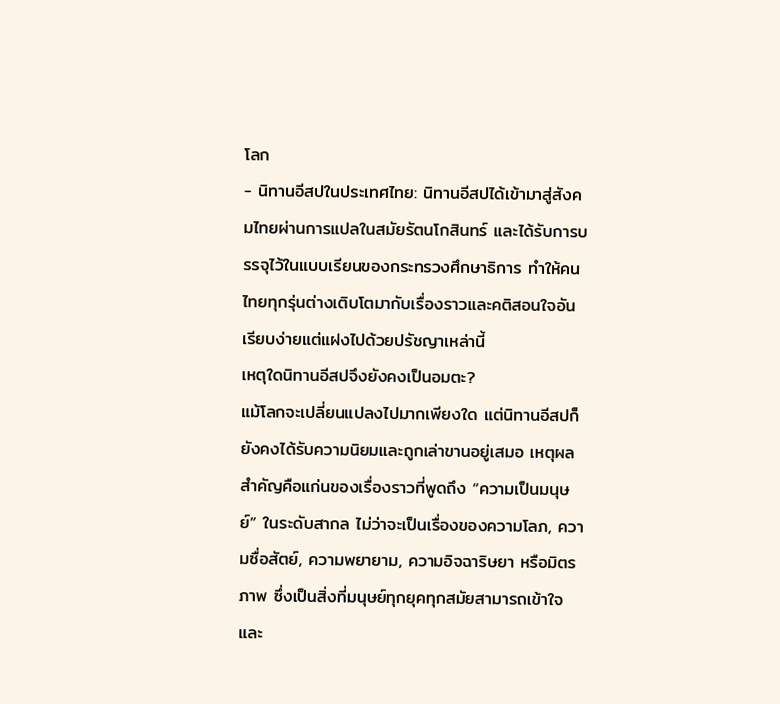โลก
- นิทานอีสปในประเทศไทย: นิทานอีสปได้เข้ามาสู่สังคมไทยผ่านการแปลในสมัยรัตนโกสินทร์ และได้รับการบรรจุไว้ในแบบเรียนของกระทรวงศึกษาธิการ ทำให้คนไทยทุกรุ่นต่างเติบโตมากับเรื่องราวและคติสอนใจอันเรียบง่ายแต่แฝงไปด้วยปรัชญาเหล่านี้
เหตุใดนิทานอีสปจึงยังคงเป็นอมตะ?
แม้โลกจะเปลี่ยนแปลงไปมากเพียงใด แต่นิทานอีสปก็ยังคงได้รับความนิยมและถูกเล่าขานอยู่เสมอ เหตุผลสำคัญคือแก่นของเรื่องราวที่พูดถึง “ความเป็นมนุษย์” ในระดับสากล ไม่ว่าจะเป็นเรื่องของความโลภ, ความซื่อสัตย์, ความพยายาม, ความอิจฉาริษยา หรือมิตรภาพ ซึ่งเป็นสิ่งที่มนุษย์ทุกยุคทุกสมัยสามารถเข้าใจและ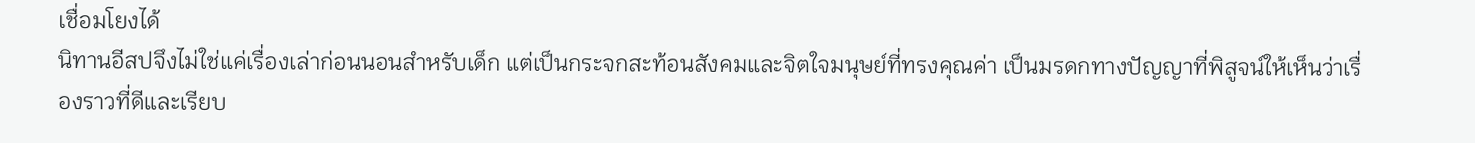เชื่อมโยงได้
นิทานอีสปจึงไม่ใช่แค่เรื่องเล่าก่อนนอนสำหรับเด็ก แต่เป็นกระจกสะท้อนสังคมและจิตใจมนุษย์ที่ทรงคุณค่า เป็นมรดกทางปัญญาที่พิสูจน์ให้เห็นว่าเรื่องราวที่ดีและเรียบ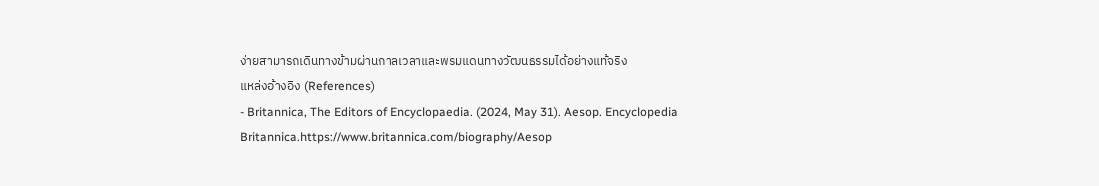ง่ายสามารถเดินทางข้ามผ่านกาลเวลาและพรมแดนทางวัฒนธรรมได้อย่างแท้จริง
แหล่งอ้างอิง (References)
- Britannica, The Editors of Encyclopaedia. (2024, May 31). Aesop. Encyclopedia Britannica.https://www.britannica.com/biography/Aesop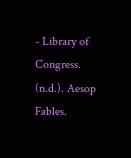- Library of Congress. (n.d.). Aesop Fables.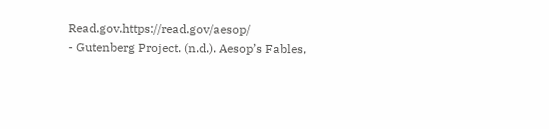Read.gov.https://read.gov/aesop/
- Gutenberg Project. (n.d.). Aesop’s Fables,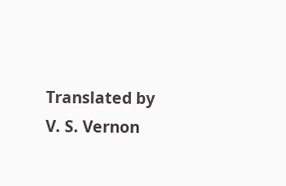Translated by V. S. Vernon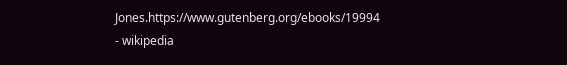Jones.https://www.gutenberg.org/ebooks/19994
- wikipedia